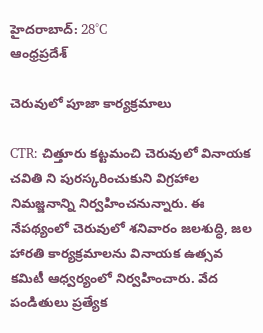హైదరాబాద్: 28°C
ఆంధ్రప్రదేశ్

చెరువులో పూజా కార్యక్రమాలు

CTR: చిత్తూరు కట్టమంచి చెరువులో వినాయక చవితి ని పురస్కరించుకుని విగ్రహాల నిమజ్జనాన్ని నిర్వహించనున్నారు. ఈ నేపథ్యంలో చెరువులో శనివారం జలశుద్ధి, జల హారతి కార్యక్రమాలను వినాయక ఉత్సవ కమిటీ ఆధ్వర్యంలో నిర్వహించారు. వేద పండితులు ప్రత్యేక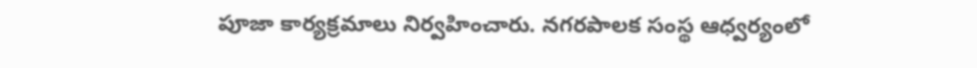పూజా కార్యక్రమాలు నిర్వహించారు. నగరపాలక సంస్థ ఆధ్వర్యంలో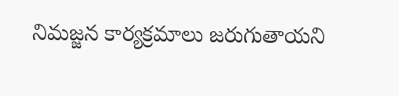నిమజ్జన కార్యక్రమాలు జరుగుతాయని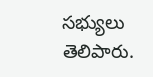సభ్యులు తెలిపారు.